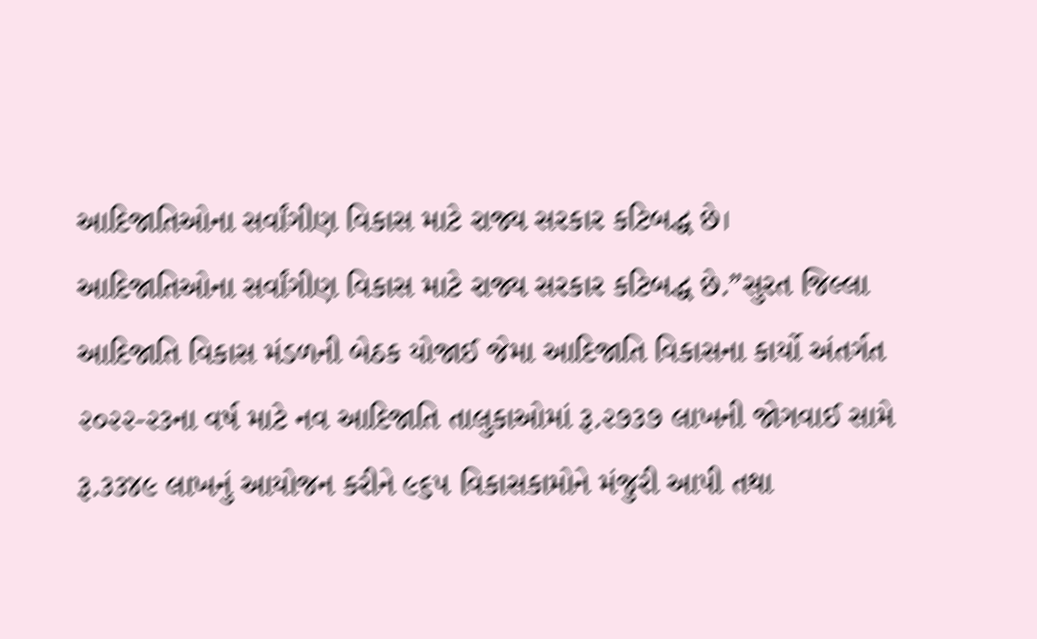આદિજાતિઓના સર્વાંગીણ વિકાસ માટે રાજ્ય સરકાર કટિબદ્ધ છે।
આદિજાતિઓના સર્વાંગીણ વિકાસ માટે રાજ્ય સરકાર કટિબદ્ધ છે.”સુરત જિલ્લા આદિજાતિ વિકાસ મંડળની બેઠક યોજાઈ જેમા આદિજાતિ વિકાસના કાર્યો અંતર્ગત ૨૦૨૨-૨૩ના વર્ષ માટે નવ આદિજાતિ તાલુકાઓમાં રૂ.૨૭૩૭ લાખની જોગવાઈ સામે રૂ.૩૩૪૯ લાખનું આયોજન કરીને ૯૬૫ વિકાસકામોને મંજુરી આપી તથા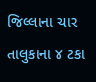જિલ્લાના ચાર તાલુકાના ૪ ટકા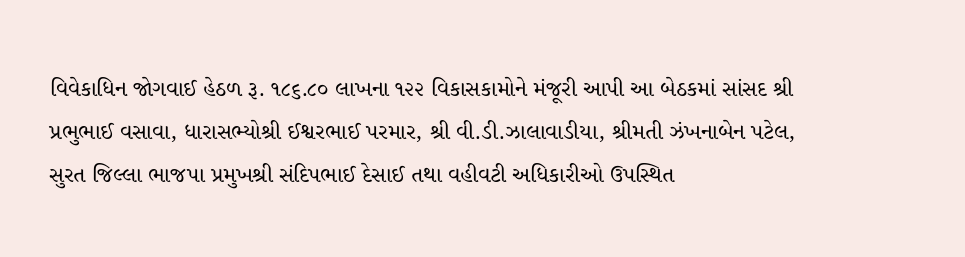વિવેકાધિન જોગવાઈ હેઠળ રૂ. ૧૮૬.૮૦ લાખના ૧૨૨ વિકાસકામોને મંજૂરી આપી આ બેઠકમાં સાંસદ શ્રી પ્રભુભાઈ વસાવા, ધારાસભ્યોશ્રી ઈશ્વરભાઈ પરમાર, શ્રી વી.ડી.ઝાલાવાડીયા, શ્રીમતી ઝંખનાબેન પટેલ, સુરત જિલ્લા ભાજપા પ્રમુખશ્રી સંદિપભાઈ દેસાઈ તથા વહીવટી અધિકારીઓ ઉપસ્થિત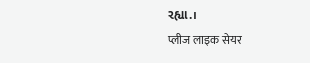રહ્યા.।
प्लीज लाइक सेयर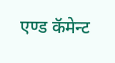एण्ड कॅमेन्ट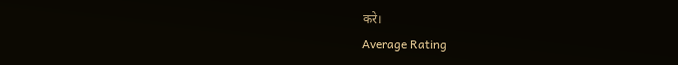करे।
Average Rating